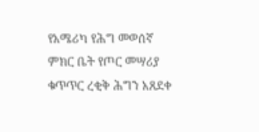የአሜሪካ የሕግ መወሰኛ ምክር ቤት የጦር መሣሪያ ቁጥጥር ረቂቅ ሕግን አጸደቀ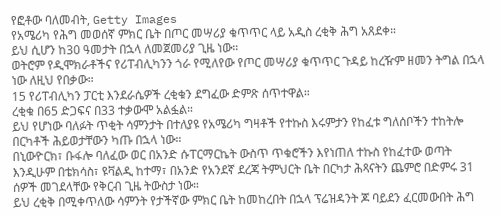የፎቶው ባለመብት, Getty Images
የአሜሪካ የሕግ መወሰኛ ምክር ቤት በጦር መሣሪያ ቁጥጥር ላይ አዲስ ረቂቅ ሕግ አጸደቀ።
ይህ ሲሆን ከ30 ዓመታት በኋላ ለመጀመሪያ ጊዜ ነው።
ወትሮም የዲሞክራቶችና የሪፐብሊካንን ጎራ የሚለየው የጦር መሣሪያ ቁጥጥር ጉዳይ ከረዥም ዘመን ትግል በኋላ ነው ለዚህ የበቃው።
15 የሪፐብሊካን ፓርቲ እንደራሴዎች ረቂቁን ደግፈው ድምጽ ሰጥተዋል።
ረቂቁ በ65 ድጋፍና በ33 ተቃውሞ አልፏል።
ይህ የሆነው ባለፉት ጥቂት ሳምንታት በተለያዩ የአሜሪካ ግዛቶች የተኩስ እሩምታን የከፈቱ ግለሰቦችን ተከትሎ በርካቶች ሕይወታቸውን ካጡ በኋላ ነው።
በኒውዮርክ፣ ቡፋሎ ባለፈው ወር በአንድ ሱፐርማርኬት ውስጥ ጥቁሮችን እየነጠለ ተኩስ የከፈተው ወጣት እንዲሁም በቴክሳስ፣ ዩቫልዲ ከተማ፣ በአንድ የአንደኛ ደረጃ ትምህርት ቤት በርካታ ሕጻናትን ጨምሮ በድምሩ 31 ሰዎች መገደላቸው የቅርብ ጊዜ ትውስታ ነው።
ይህ ረቂቅ በሚቀጥለው ሳምንት የታችኛው ምክር ቤት ከመከረበት በኋላ ፕሬዝዳንት ጆ ባይደን ፈርመውበት ሕግ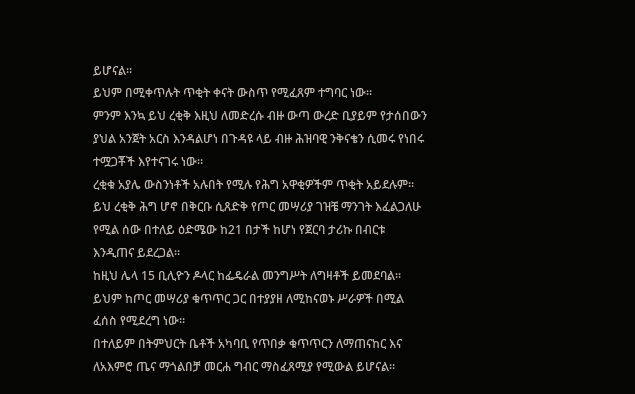ይሆናል።
ይህም በሚቀጥሉት ጥቂት ቀናት ውስጥ የሚፈጸም ተግባር ነው።
ምንም እንኳ ይህ ረቂቅ እዚህ ለመድረሱ ብዙ ውጣ ውረድ ቢያይም የታሰበውን ያህል አንጀት አርስ እንዳልሆነ በጉዳዩ ላይ ብዙ ሕዝባዊ ንቅናቄን ሲመሩ የነበሩ ተሟጋቾች እየተናገሩ ነው።
ረቂቁ አያሌ ውስንነቶች አሉበት የሚሉ የሕግ አዋቂዎችም ጥቂት አይደሉም።
ይህ ረቂቅ ሕግ ሆኖ በቅርቡ ሲጸድቅ የጦር መሣሪያ ገዝቼ ማንገት እፈልጋለሁ የሚል ሰው በተለይ ዕድሜው ከ21 በታች ከሆነ የጀርባ ታሪኩ በብርቱ እንዲጠና ይደረጋል።
ከዚህ ሌላ 15 ቢሊዮን ዶላር ከፌዴራል መንግሥት ለግዛቶች ይመደባል።
ይህም ከጦር መሣሪያ ቁጥጥር ጋር በተያያዘ ለሚከናወኑ ሥራዎች በሚል ፈሰስ የሚደረግ ነው።
በተለይም በትምህርት ቤቶች አካባቢ የጥበቃ ቁጥጥርን ለማጠናከር እና ለአእምሮ ጤና ማጎልበቻ መርሐ ግብር ማስፈጸሚያ የሚውል ይሆናል።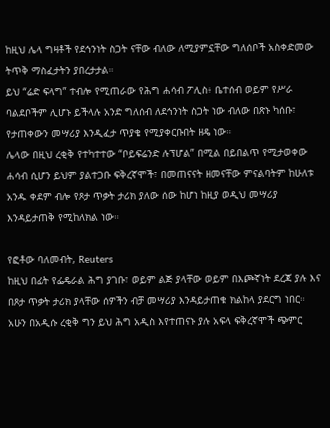ከዚህ ሌላ ግዛቶች የደኅንነት ስጋት ናቸው ብለው ለሚያምኗቸው ግለሰቦች አስቀድመው ትጥቅ ማስፈታትን ያበረታታል።
ይህ “ሬድ ፍላግ” ተብሎ የሚጠራው የሕግ ሐሳብ ፖሊስ፥ ቤተሰብ ወይም የሥራ ባልደቦችም ሊሆኑ ይችላሉ አንድ ግለሰብ ለደኅንነት ስጋት ነው ብለው በጽኑ ካሰቡ፣ የታጠቀውን መሣሪያ እንዲፈታ ጥያቄ የሚያቀርቡበት ዘዴ ነው።
ሌላው በዚህ ረቂቅ የተካተተው “ቦይፍሬንድ ሉፕሆል” በሚል በይበልጥ የሚታወቀው ሐሳብ ሲሆን ይህም ያልተጋቡ ፍቅረኛሞች፣ በመጠናናት ዘመናቸው ምናልባትም ከሁለቱ አንዱ ቀደም ብሎ የጾታ ጥቃት ታሪክ ያለው ሰው ከሆነ ከዚያ ወዲህ መሣሪያ እንዳይታጠቅ የሚከለክል ነው።

የፎቶው ባለመብት, Reuters
ከዚህ በፊት የፌዴራል ሕግ ያገቡ፣ ወይም ልጅ ያላቸው ወይም በእጮኛነት ደረጃ ያሉ እና በጾታ ጥቃት ታሪክ ያላቸው ሰዎችን ብቻ መሣሪያ እንዳይታጠቁ ክልከላ ያደርግ ነበር።
አሁን በአዲሱ ረቂቅ ግን ይህ ሕግ አዲስ እየተጠናኑ ያሉ አፍላ ፍቅረኛሞች ጭምር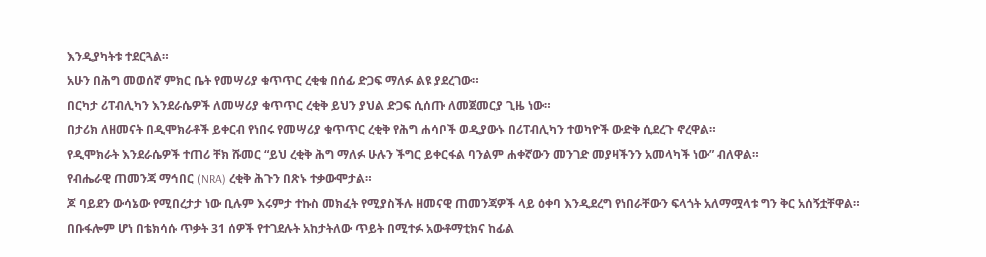እንዲያካትቱ ተደርጓል።
አሁን በሕግ መወሰኛ ምክር ቤት የመሣሪያ ቁጥጥር ረቂቁ በሰፊ ድጋፍ ማለፉ ልዩ ያደረገው።
በርካታ ሪፐብሊካን እንደራሴዎች ለመሣሪያ ቁጥጥር ረቂቅ ይህን ያህል ድጋፍ ሲሰጡ ለመጀመርያ ጊዜ ነው።
በታሪክ ለዘመናት በዲሞክራቶች ይቀርብ የነበሩ የመሣሪያ ቁጥጥር ረቂቅ የሕግ ሐሳቦች ወዲያውኑ በሪፐብሊካን ተወካዮች ውድቅ ሲደረጉ ኖረዋል።
የዲሞክራት እንደራሴዎች ተጠሪ ቸክ ሹመር “ይህ ረቂቅ ሕግ ማለፉ ሁሉን ችግር ይቀርፋል ባንልም ሐቀኛውን መንገድ መያዛችንን አመላካች ነው” ብለዋል።
የብሔራዊ ጠመንጃ ማኅበር (NRA) ረቂቅ ሕጉን በጽኑ ተቃውሞታል።
ጆ ባይደን ውሳኔው የሚበረታታ ነው ቢሉም እሩምታ ተኩስ መክፈት የሚያስችሉ ዘመናዊ ጠመንጃዎች ላይ ዕቀባ እንዲደረግ የነበራቸውን ፍላጎት አለማሟላቱ ግን ቅር አሰኝቷቸዋል።
በቡፋሎም ሆነ በቴክሳሱ ጥቃት 31 ሰዎች የተገደሉት አከታትለው ጥይት በሚተፉ አውቶማቲክና ከፊል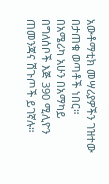አውቶማቲክ መሣሪያዎችን ገዝተው በታጠቁ ወጣቶች ነበር።
በአሜሪካ አሁን በአማካይ በግለሰቦች እጅ 390 ሚሊዮን ጠመንጃና ሽጉጦች ይገኛሉ።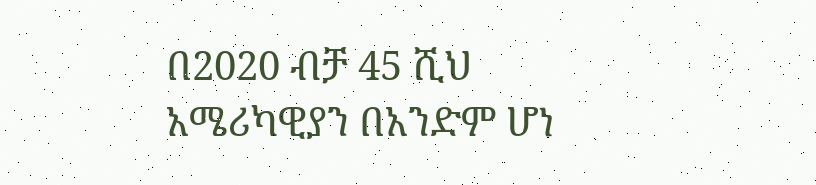በ2020 ብቻ 45 ሺህ አሜሪካዊያን በአንድም ሆነ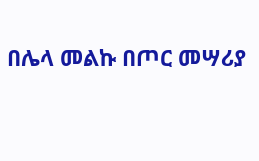በሌላ መልኩ በጦር መሣሪያ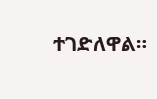ተገድለዋል።